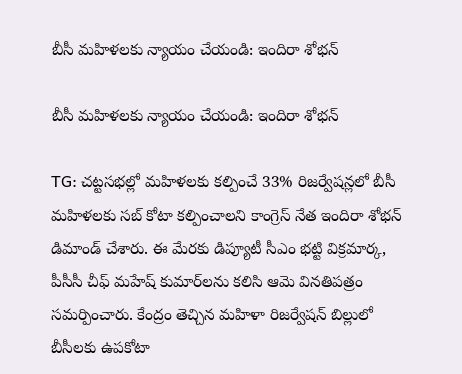బీసీ మహిళలకు న్యాయం చేయండి: ఇందిరా శోభన్

బీసీ మహిళలకు న్యాయం చేయండి: ఇందిరా శోభన్

TG: చట్టసభల్లో మహిళలకు కల్పించే 33% రిజర్వేషన్లలో బీసీ మహిళలకు సబ్ కోటా కల్పించాలని కాంగ్రెస్ నేత ఇందిరా శోభన్ డిమాండ్ చేశారు. ఈ మేరకు డిప్యూటీ సీఎం భట్టి విక్రమార్క, పీసీసీ చీఫ్ మహేష్ కుమార్‌లను కలిసి ఆమె వినతిపత్రం సమర్పించారు. కేంద్రం తెచ్చిన మహిళా రిజర్వేషన్ బిల్లులో బీసీలకు ఉపకోటా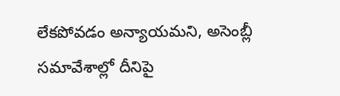లేకపోవడం అన్యాయమని, అసెంబ్లీ సమావేశాల్లో దీనిపై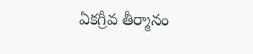ఏకగ్రీవ తీర్మానం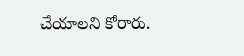చేయాలని కోరారు.